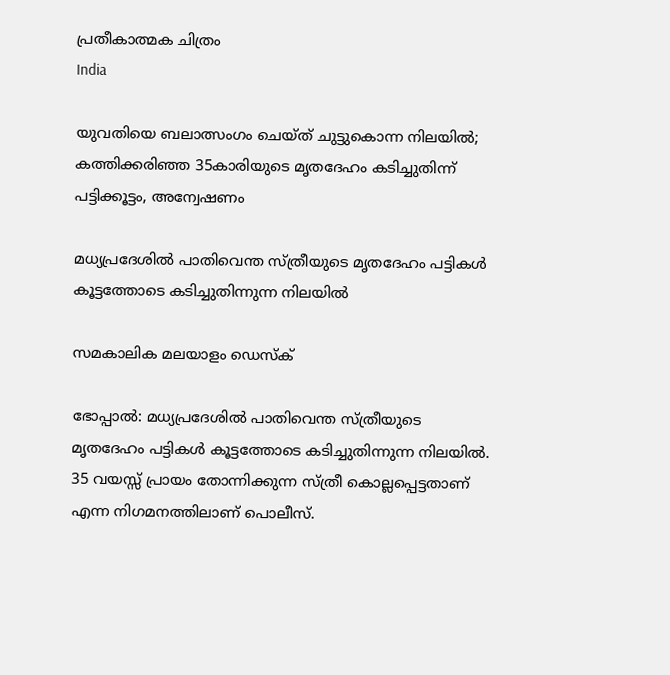പ്രതീകാത്മക ചിത്രം
India

യുവതിയെ ബലാത്സംഗം ചെയ്ത് ചുട്ടുകൊന്ന നിലയില്‍; കത്തിക്കരിഞ്ഞ 35കാരിയുടെ മൃതദേഹം കടിച്ചുതിന്ന് പട്ടിക്കൂട്ടം, അന്വേഷണം

മധ്യപ്രദേശില്‍ പാതിവെന്ത സ്ത്രീയുടെ മൃതദേഹം പട്ടികള്‍ കൂട്ടത്തോടെ കടിച്ചുതിന്നുന്ന നിലയില്‍

സമകാലിക മലയാളം ഡെസ്ക്

ഭോപ്പാല്‍: മധ്യപ്രദേശില്‍ പാതിവെന്ത സ്ത്രീയുടെ മൃതദേഹം പട്ടികള്‍ കൂട്ടത്തോടെ കടിച്ചുതിന്നുന്ന നിലയില്‍. 35 വയസ്സ് പ്രായം തോന്നിക്കുന്ന സ്ത്രീ കൊല്ലപ്പെട്ടതാണ് എന്ന നിഗമനത്തിലാണ് പൊലീസ്.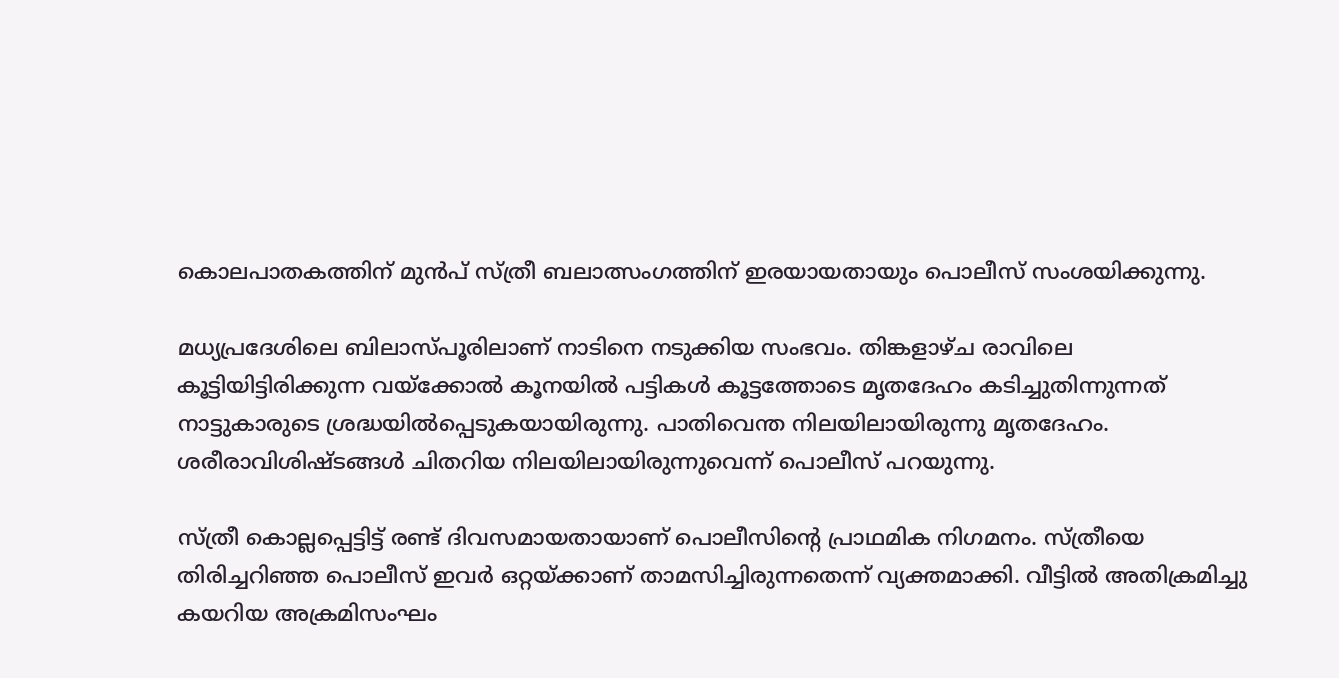കൊലപാതകത്തിന് മുന്‍പ് സ്ത്രീ ബലാത്സംഗത്തിന് ഇരയായതായും പൊലീസ് സംശയിക്കുന്നു.

മധ്യപ്രദേശിലെ ബിലാസ്പൂരിലാണ് നാടിനെ നടുക്കിയ സംഭവം. തിങ്കളാഴ്ച രാവിലെ കൂട്ടിയിട്ടിരിക്കുന്ന വയ്‌ക്കോല്‍ കൂനയില്‍ പട്ടികള്‍ കൂട്ടത്തോടെ മൃതദേഹം കടിച്ചുതിന്നുന്നത് നാട്ടുകാരുടെ ശ്രദ്ധയില്‍പ്പെടുകയായിരുന്നു. പാതിവെന്ത നിലയിലായിരുന്നു മൃതദേഹം. ശരീരാവിശിഷ്ടങ്ങള്‍ ചിതറിയ നിലയിലായിരുന്നുവെന്ന് പൊലീസ് പറയുന്നു.

സ്ത്രീ കൊല്ലപ്പെട്ടിട്ട് രണ്ട് ദിവസമായതായാണ് പൊലീസിന്റെ പ്രാഥമിക നിഗമനം. സ്ത്രീയെ തിരിച്ചറിഞ്ഞ പൊലീസ് ഇവര്‍ ഒറ്റയ്ക്കാണ് താമസിച്ചിരുന്നതെന്ന് വ്യക്തമാക്കി. വീട്ടില്‍ അതിക്രമിച്ചു കയറിയ അക്രമിസംഘം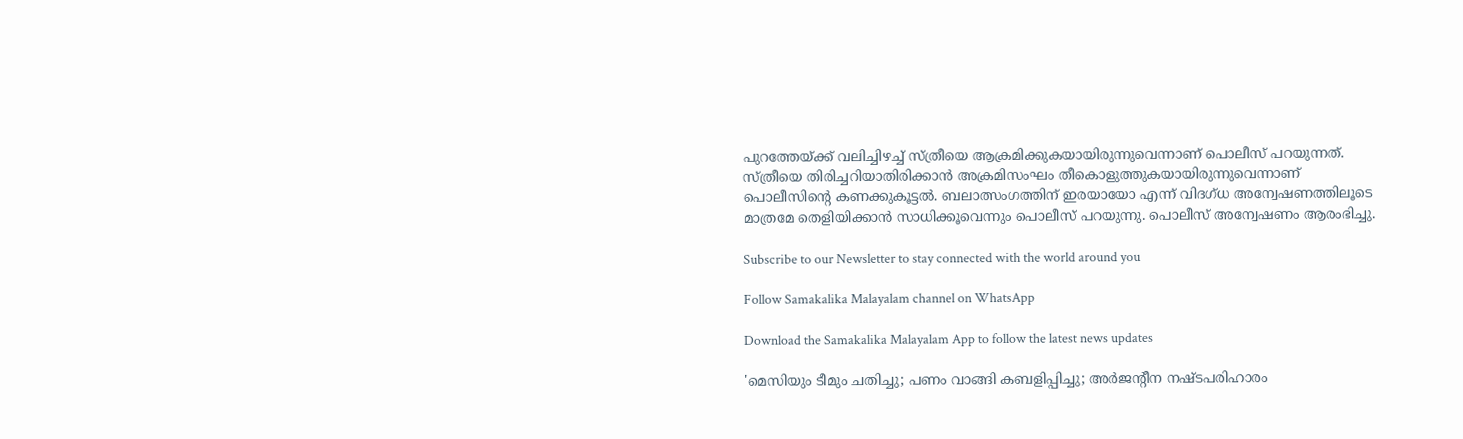പുറത്തേയ്ക്ക് വലിച്ചിഴച്ച് സ്ത്രീയെ ആക്രമിക്കുകയായിരുന്നുവെന്നാണ് പൊലീസ് പറയുന്നത്. സ്ത്രീയെ തിരിച്ചറിയാതിരിക്കാന്‍ അക്രമിസംഘം തീകൊളുത്തുകയായിരുന്നുവെന്നാണ് പൊലീസിന്റെ കണക്കുകൂട്ടല്‍. ബലാത്സംഗത്തിന് ഇരയായോ എന്ന് വിദഗ്ധ അന്വേഷണത്തിലൂടെ മാത്രമേ തെളിയിക്കാന്‍ സാധിക്കൂവെന്നും പൊലീസ് പറയുന്നു. പൊലീസ് അന്വേഷണം ആരംഭിച്ചു.

Subscribe to our Newsletter to stay connected with the world around you

Follow Samakalika Malayalam channel on WhatsApp

Download the Samakalika Malayalam App to follow the latest news updates

'മെസിയും ടീമും ചതിച്ചു; പണം വാങ്ങി കബളിപ്പിച്ചു; അര്‍ജന്റീന നഷ്ടപരിഹാരം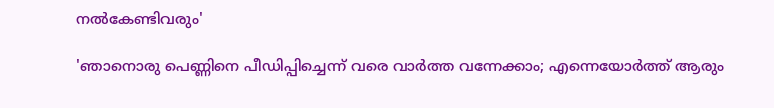നല്‍കേണ്ടിവരും'

'ഞാനൊരു പെണ്ണിനെ പീഡിപ്പിച്ചെന്ന് വരെ വാര്‍ത്ത വന്നേക്കാം; എന്നെയോര്‍ത്ത് ആരും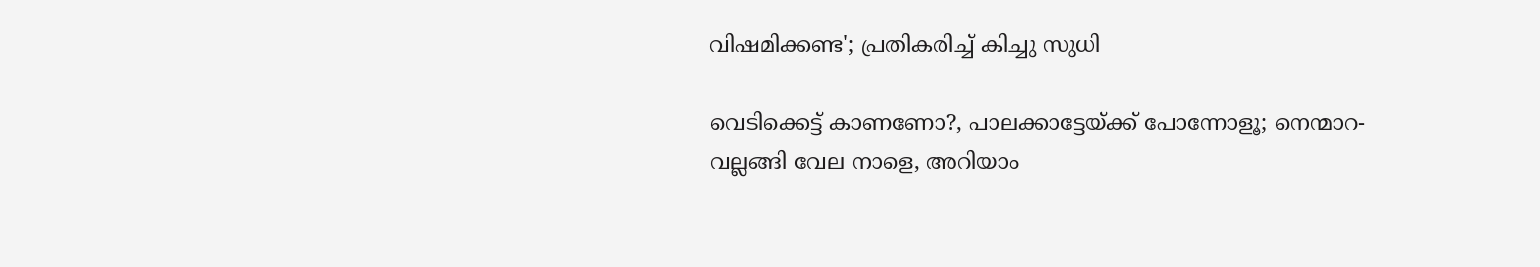വിഷമിക്കണ്ട'; പ്രതികരിച്ച് കിച്ചു സുധി

വെടിക്കെട്ട് കാണണോ?, പാലക്കാട്ടേയ്ക്ക് പോന്നോളൂ; നെന്മാറ- വല്ലങ്ങി വേല നാളെ, അറിയാം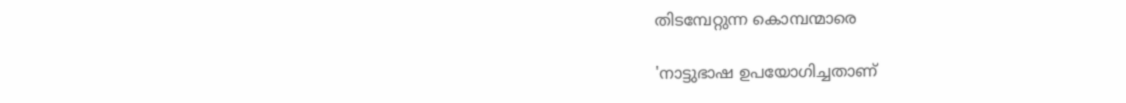തിടമ്പേറ്റുന്ന കൊമ്പന്മാരെ

'നാട്ടുഭാഷ ഉപയോഗിച്ചതാണ്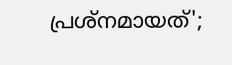പ്രശ്‌നമായത്';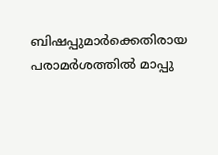ബിഷപ്പുമാര്‍ക്കെതിരായ പരാമര്‍ശത്തില്‍ മാപ്പു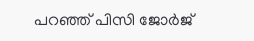പറഞ്ഞ് പിസി ജോര്‍ജ്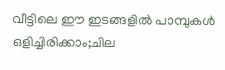വീട്ടിലെ ഈ ഇടങ്ങളിൽ പാമ്പുകൾ ഒളിച്ചിരിക്കാം;ചില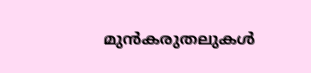മുൻകരുതലുകൾ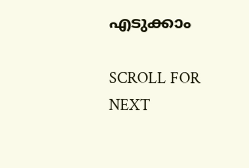എടുക്കാം

SCROLL FOR NEXT